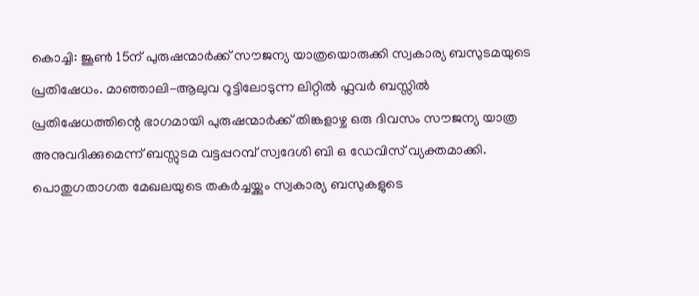കൊച്ചി: ജൂൺ 15ന് പുരുഷന്മാർക്ക് സൗജന്യ യാത്രയൊരുക്കി സ്വകാര്യ ബസുടമയുടെ പ്രതിഷേധം. മാഞ്ഞാലി-ആലുവ റൂട്ടിലോടുന്ന ലിറ്റിൽ ഫ്ലവർ ബസ്സിൽ പ്രതിഷേധത്തിന്റെ ഭാഗമായി പുരുഷന്മാർക്ക് തിങ്കളാഴ്ച ഒരു ദിവസം സൗജന്യ യാത്ര അനുവദിക്കുമെന്ന് ബസ്സുടമ വട്ടപ്പറമ്പ് സ്വദേശി ബി ഒ ഡേവിസ് വ്യക്തമാക്കി. പൊതുഗതാഗത മേഖലയുടെ തകർച്ചയ്ക്കും സ്വകാര്യ ബസുകളുടെ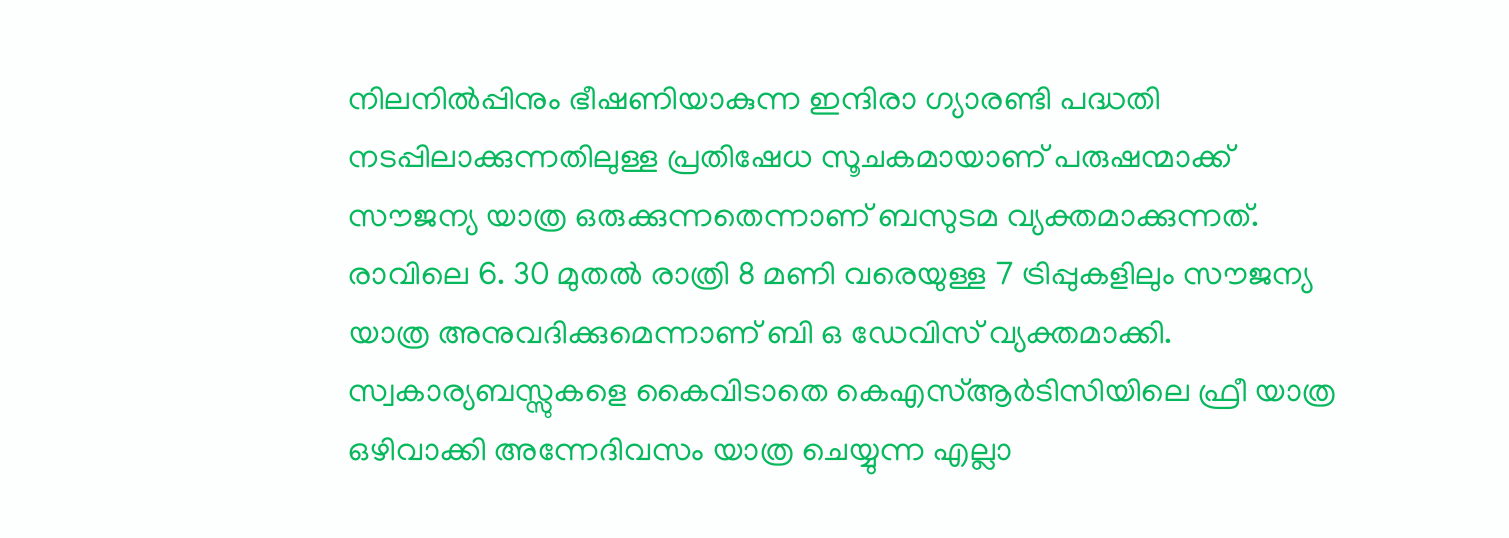നിലനിൽപ്പിനും ഭീഷണിയാകുന്ന ഇന്ദിരാ ഗ്യാരണ്ടി പദ്ധതി നടപ്പിലാക്കുന്നതിലുള്ള പ്രതിഷേധ സൂചകമായാണ് പരുഷന്മാക്ക് സൗജന്യ യാത്ര ഒരുക്കുന്നതെന്നാണ് ബസുടമ വ്യക്തമാക്കുന്നത്. രാവിലെ 6. 30 മുതൽ രാത്രി 8 മണി വരെയുള്ള 7 ട്രിപ്പുകളിലും സൗജന്യ യാത്ര അനുവദിക്കുമെന്നാണ് ബി ഒ ഡേവിസ് വ്യക്തമാക്കി.
സ്വകാര്യബസ്സുകളെ കൈവിടാതെ കെഎസ്ആർടിസിയിലെ ഫ്രീ യാത്ര ഒഴിവാക്കി അന്നേദിവസം യാത്ര ചെയ്യുന്ന എല്ലാ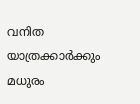വനിത യാത്രക്കാർക്കും മധുരം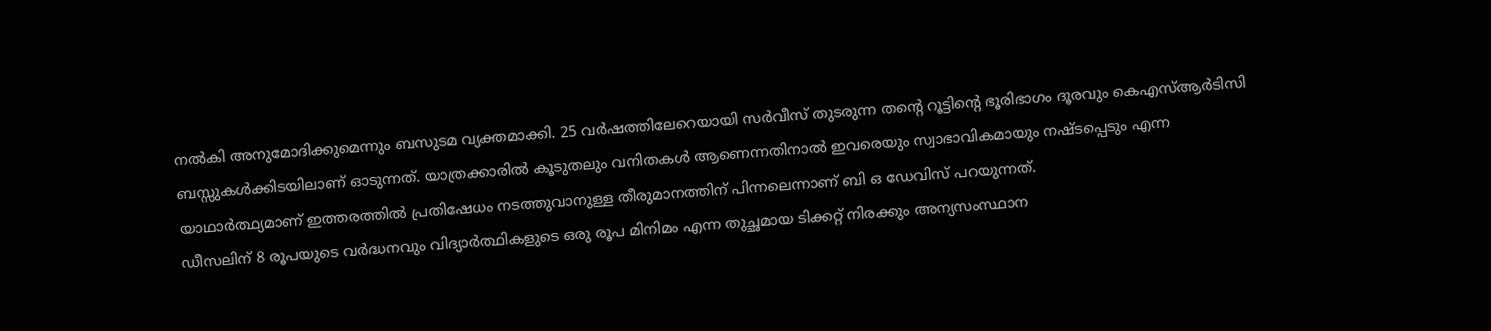നൽകി അനുമോദിക്കുമെന്നും ബസുടമ വ്യക്തമാക്കി. 25 വർഷത്തിലേറെയായി സർവീസ് തുടരുന്ന തൻ്റെ റൂട്ടിന്റെ ഭൂരിഭാഗം ദൂരവും കെഎസ്ആർടിസി ബസ്സുകൾക്കിടയിലാണ് ഓടുന്നത്. യാത്രക്കാരിൽ കൂടുതലും വനിതകൾ ആണെന്നതിനാൽ ഇവരെയും സ്വാഭാവികമായും നഷ്ടപ്പെടും എന്ന യാഥാർത്ഥ്യമാണ് ഇത്തരത്തിൽ പ്രതിഷേധം നടത്തുവാനുള്ള തീരുമാനത്തിന് പിന്നലെന്നാണ് ബി ഒ ഡേവിസ് പറയുന്നത്.
ഡീസലിന് 8 രൂപയുടെ വർദ്ധനവും വിദ്യാർത്ഥികളുടെ ഒരു രൂപ മിനിമം എന്ന തുച്ഛമായ ടിക്കറ്റ് നിരക്കും അന്യസംസ്ഥാന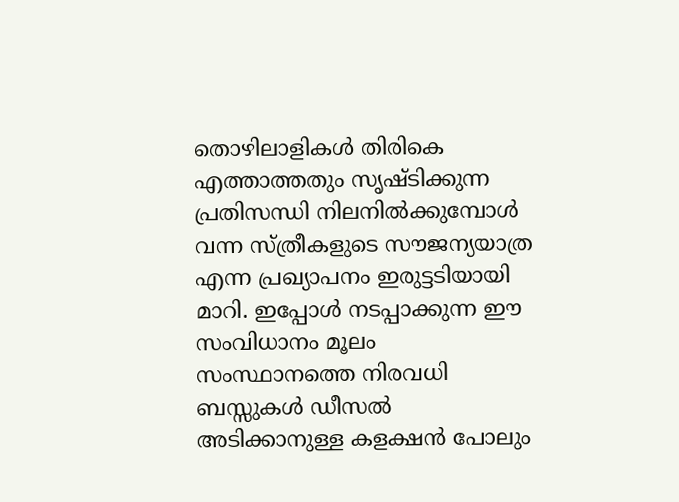തൊഴിലാളികൾ തിരികെ എത്താത്തതും സൃഷ്ടിക്കുന്ന പ്രതിസന്ധി നിലനിൽക്കുമ്പോൾ വന്ന സ്ത്രീകളുടെ സൗജന്യയാത്ര എന്ന പ്രഖ്യാപനം ഇരുട്ടടിയായി മാറി. ഇപ്പോൾ നടപ്പാക്കുന്ന ഈ സംവിധാനം മൂലം സംസ്ഥാനത്തെ നിരവധി ബസ്സുകൾ ഡീസൽ അടിക്കാനുള്ള കളക്ഷൻ പോലും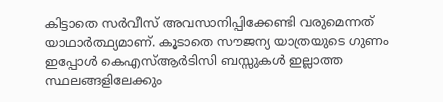കിട്ടാതെ സർവീസ് അവസാനിപ്പിക്കേണ്ടി വരുമെന്നത് യാഥാർത്ഥ്യമാണ്. കൂടാതെ സൗജന്യ യാത്രയുടെ ഗുണം ഇപ്പോൾ കെഎസ്ആർടിസി ബസ്സുകൾ ഇല്ലാത്ത സ്ഥലങ്ങളിലേക്കും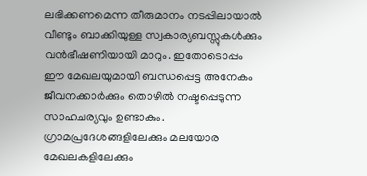ലഭിക്കണമെന്ന തീരുമാനം നടപ്പിലായാൽ വീണ്ടും ബാക്കിയുള്ള സ്വകാര്യബസ്സുകൾക്കും വൻഭീഷണിയായി മാറും. ഇതോടൊപ്പം ഈ മേഖലയുമായി ബന്ധപ്പെട്ട അനേകം ജീവനക്കാർക്കും തൊഴിൽ നഷ്ടപ്പെടുന്ന സാഹചര്യവും ഉണ്ടാകും. ഗ്രാമപ്രദേശങ്ങളിലേക്കും മലയോര മേഖലകളിലേക്കും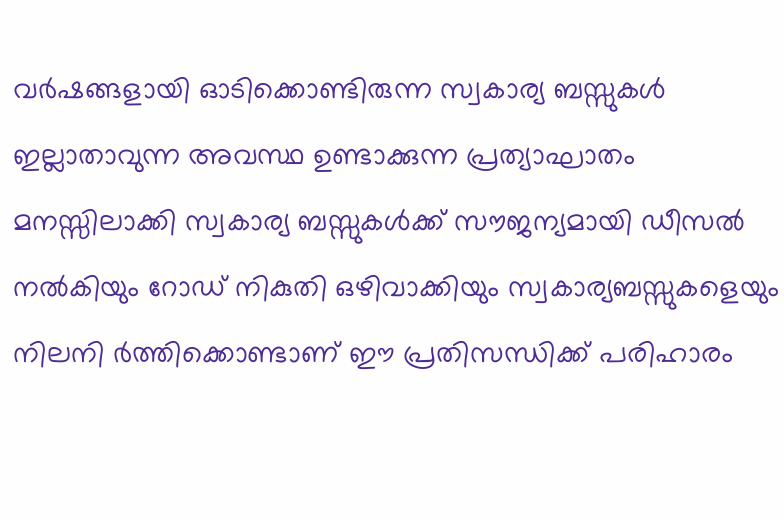വർഷങ്ങളായി ഓടിക്കൊണ്ടിരുന്ന സ്വകാര്യ ബസ്സുകൾ ഇല്ലാതാവുന്ന അവസ്ഥ ഉണ്ടാക്കുന്ന പ്രത്യാഘാതം മനസ്സിലാക്കി സ്വകാര്യ ബസ്സുകൾക്ക് സൗജന്യമായി ഡീസൽ നൽകിയും റോഡ് നികുതി ഒഴിവാക്കിയും സ്വകാര്യബസ്സുകളെയും നിലനി ർത്തിക്കൊണ്ടാണ് ഈ പ്രതിസന്ധിക്ക് പരിഹാരം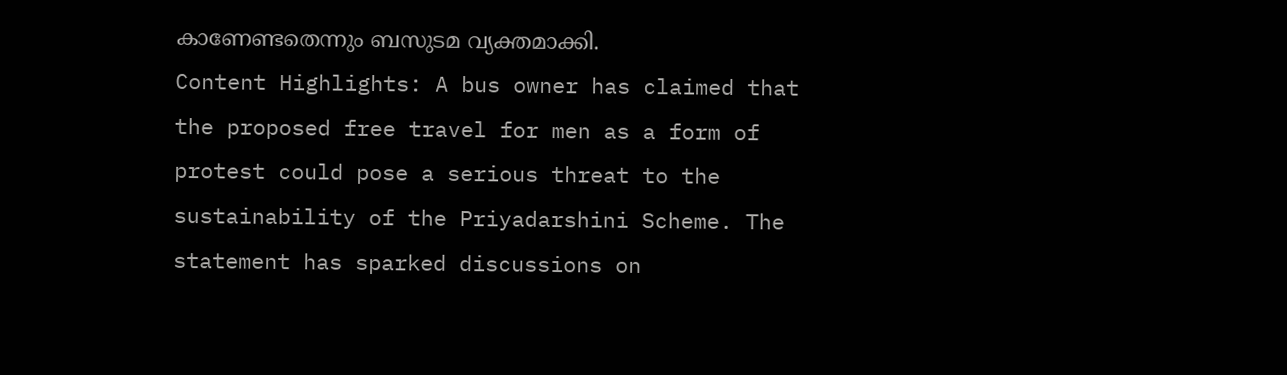കാണേണ്ടതെന്നും ബസുടമ വ്യക്തമാക്കി.
Content Highlights: A bus owner has claimed that the proposed free travel for men as a form of protest could pose a serious threat to the sustainability of the Priyadarshini Scheme. The statement has sparked discussions on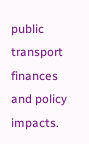public transport finances and policy impacts.